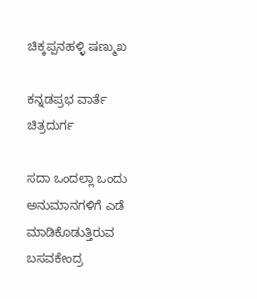ಚಿಕ್ಕಪ್ಪನಹಳ್ಳಿ ಷಣ್ಮುಖ

ಕನ್ನಡಪ್ರಭ ವಾರ್ತೆ ಚಿತ್ರದುರ್ಗ

ಸದಾ ಒಂದಲ್ಲಾ ಒಂದು ಅನುಮಾನಗಳಿಗೆ ಎಡೆ ಮಾಡಿಕೊಡುತ್ತಿರುವ ಬಸವಕೇಂದ್ರ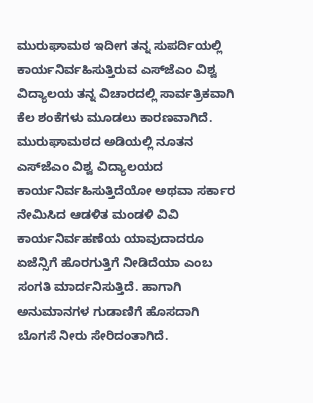ಮುರುಘಾಮಠ ಇದೀಗ ತನ್ನ ಸುಪರ್ದಿಯಲ್ಲಿ ಕಾರ್ಯನಿರ್ವಹಿಸುತ್ತಿರುವ ಎಸ್‌ಜೆಎಂ ವಿಶ್ವ ವಿದ್ಯಾಲಯ ತನ್ನ ವಿಚಾರದಲ್ಲಿ ಸಾರ್ವತ್ರಿಕವಾಗಿ ಕೆಲ ಶಂಕೆಗಳು ಮೂಡಲು ಕಾರಣವಾಗಿದೆ. ಮುರುಘಾಮಠದ ಅಡಿಯಲ್ಲಿ ನೂತನ ಎಸ್‌ಜೆಎಂ ವಿಶ್ವ ವಿದ್ಯಾಲಯದ ಕಾರ್ಯನಿರ್ವಹಿಸುತ್ತಿದೆಯೋ ಅಥವಾ ಸರ್ಕಾರ ನೇಮಿಸಿದ ಆಡಳಿತ ಮಂಡಳಿ ವಿವಿ ಕಾರ್ಯನಿರ್ವಹಣೆಯ ಯಾವುದಾದರೂ ಏಜೆನ್ಸಿಗೆ ಹೊರಗುತ್ತಿಗೆ ನೀಡಿದೆಯಾ ಎಂಬ ಸಂಗತಿ ಮಾರ್ದನಿಸುತ್ತಿದೆ. ಹಾಗಾಗಿ ಅನುಮಾನಗಳ ಗುಡಾಣಿಗೆ ಹೊಸದಾಗಿ ಬೊಗಸೆ ನೀರು ಸೇರಿದಂತಾಗಿದೆ.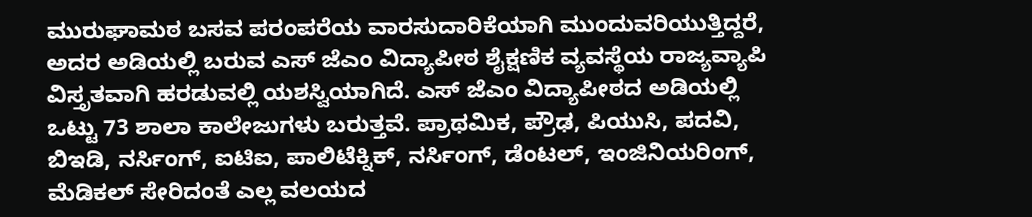ಮುರುಘಾಮಠ ಬಸವ ಪರಂಪರೆಯ ವಾರಸುದಾರಿಕೆಯಾಗಿ ಮುಂದುವರಿಯುತ್ತಿದ್ದರೆ, ಅದರ ಅಡಿಯಲ್ಲಿ ಬರುವ ಎಸ್ ಜೆಎಂ ವಿದ್ಯಾಪೀಠ ಶೈಕ್ಷಣಿಕ ವ್ಯವಸ್ಥೆಯ ರಾಜ್ಯವ್ಯಾಪಿ ವಿಸ್ತೃತವಾಗಿ ಹರಡುವಲ್ಲಿ ಯಶಸ್ವಿಯಾಗಿದೆ. ಎಸ್ ಜೆಎಂ ವಿದ್ಯಾಪೀಠದ ಅಡಿಯಲ್ಲಿ ಒಟ್ಟು 73 ಶಾಲಾ ಕಾಲೇಜುಗಳು ಬರುತ್ತವೆ. ಪ್ರಾಥಮಿಕ, ಪ್ರೌಢ, ಪಿಯುಸಿ, ಪದವಿ, ಬಿಇಡಿ, ನರ್ಸಿಂಗ್, ಐಟಿಐ, ಪಾಲಿಟೆಕ್ನಿಕ್, ನರ್ಸಿಂಗ್, ಡೆಂಟಲ್, ಇಂಜಿನಿಯರಿಂಗ್, ಮೆಡಿಕಲ್ ಸೇರಿದಂತೆ ಎಲ್ಲ ವಲಯದ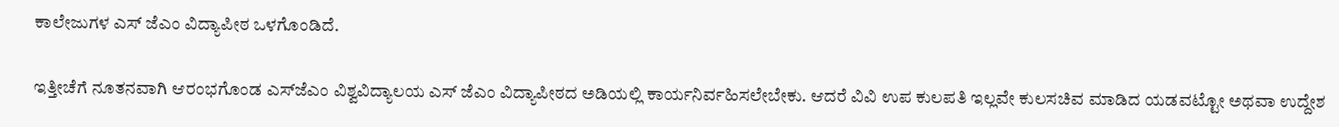ಕಾಲೇಜುಗಳ ಎಸ್ ಜೆಎಂ ವಿದ್ಯಾಪೀಠ ಒಳಗೊಂಡಿದೆ.

ಇತ್ತೀಚೆಗೆ ನೂತನವಾಗಿ ಆರಂಭಗೊಂಡ ಎಸ್‌ಜೆಎಂ ವಿಶ್ವವಿದ್ಯಾಲಯ ಎಸ್ ಜೆಎಂ ವಿದ್ಯಾಪೀಠದ ಅಡಿಯಲ್ಲಿ ಕಾರ್ಯನಿರ್ವಹಿಸಲೇಬೇಕು. ಆದರೆ ವಿವಿ ಉಪ ಕುಲಪತಿ ಇಲ್ಲವೇ ಕುಲಸಚಿವ ಮಾಡಿದ ಯಡವಟ್ಟೋ ಅಥವಾ ಉದ್ದೇಶ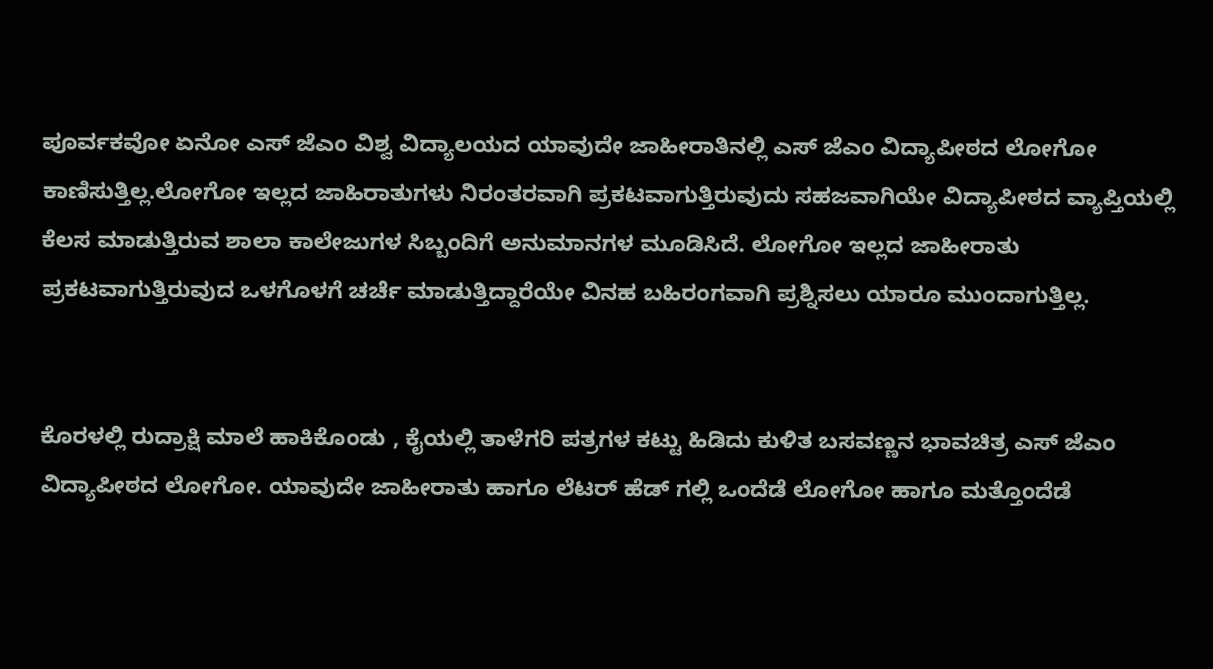ಪೂರ್ವಕವೋ ಏನೋ ಎಸ್ ಜೆಎಂ ವಿಶ್ವ ವಿದ್ಯಾಲಯದ ಯಾವುದೇ ಜಾಹೀರಾತಿನಲ್ಲಿ ಎಸ್ ಜೆಎಂ ವಿದ್ಯಾಪೀಠದ ಲೋಗೋ ಕಾಣಿಸುತ್ತಿಲ್ಲ.ಲೋಗೋ ಇಲ್ಲದ ಜಾಹಿರಾತುಗಳು ನಿರಂತರವಾಗಿ ಪ್ರಕಟವಾಗುತ್ತಿರುವುದು ಸಹಜವಾಗಿಯೇ ವಿದ್ಯಾಪೀಠದ ವ್ಯಾಪ್ತಿಯಲ್ಲಿ ಕೆಲಸ ಮಾಡುತ್ತಿರುವ ಶಾಲಾ ಕಾಲೇಜುಗಳ ಸಿಬ್ಬಂದಿಗೆ ಅನುಮಾನಗಳ ಮೂಡಿಸಿದೆ. ಲೋಗೋ ಇಲ್ಲದ ಜಾಹೀರಾತು ಪ್ರಕಟವಾಗುತ್ತಿರುವುದ ಒಳಗೊಳಗೆ ಚರ್ಚೆ ಮಾಡುತ್ತಿದ್ದಾರೆಯೇ ವಿನಹ ಬಹಿರಂಗವಾಗಿ ಪ್ರಶ್ನಿಸಲು ಯಾರೂ ಮುಂದಾಗುತ್ತಿಲ್ಲ.


ಕೊರಳಲ್ಲಿ ರುದ್ರಾಕ್ಷಿ ಮಾಲೆ ಹಾಕಿಕೊಂಡು , ಕೈಯಲ್ಲಿ ತಾಳೆಗರಿ ಪತ್ರಗಳ ಕಟ್ಟು ಹಿಡಿದು ಕುಳಿತ ಬಸವಣ್ಣನ ಭಾವಚಿತ್ರ ಎಸ್ ಜೆಎಂ ವಿದ್ಯಾಪೀಠದ ಲೋಗೋ. ಯಾವುದೇ ಜಾಹೀರಾತು ಹಾಗೂ ಲೆಟರ್ ಹೆಡ್ ಗಲ್ಲಿ ಒಂದೆಡೆ ಲೋಗೋ ಹಾಗೂ ಮತ್ತೊಂದೆಡೆ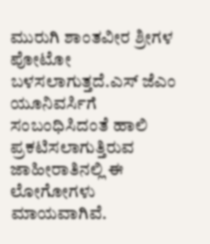ಮುರುಗಿ ಶಾಂತವೀರ ಶ್ರೀಗಳ ಪೋಟೋ ಬಳಸಲಾಗುತ್ತದೆ.ಎಸ್ ಜೆಎಂ ಯೂನಿವರ್ಸಿಗೆ ಸಂಬಂಧಿಸಿದಂತೆ ಹಾಲಿ ಪ್ರಕಟಿಸಲಾಗುತ್ತಿರುವ ಜಾಹೀರಾತಿನಲ್ಲಿ ಈ ಲೋಗೋಗಳು ಮಾಯವಾಗಿವೆ.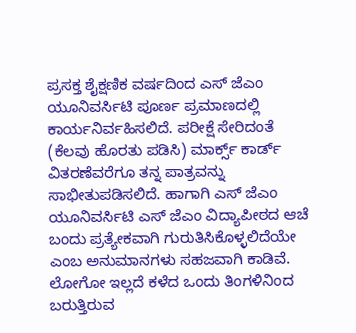ಪ್ರಸಕ್ತ ಶೈಕ್ಷಣಿಕ ವರ್ಷದಿಂದ ಎಸ್ ಜೆಎಂ ಯೂನಿವರ್ಸಿಟಿ ಪೂರ್ಣ ಪ್ರಮಾಣದಲ್ಲಿ ಕಾರ್ಯನಿರ್ವಹಿಸಲಿದೆ. ಪರೀಕ್ಷೆ ಸೇರಿದಂತೆ (ಕೆಲವು ಹೊರತು ಪಡಿಸಿ) ಮಾರ್ಕ್ಸ್ ಕಾರ್ಡ್ ವಿತರಣೆವರೆಗೂ ತನ್ನ ಪಾತ್ರವನ್ನು ಸಾಭೀತುಪಡಿಸಲಿದೆ. ಹಾಗಾಗಿ ಎಸ್ ಜೆಎಂ ಯೂನಿವರ್ಸಿಟಿ ಎಸ್ ಜೆಎಂ ವಿದ್ಯಾಪೀಠದ ಆಚೆ ಬಂದು ಪ್ರತ್ಯೇಕವಾಗಿ ಗುರುತಿಸಿಕೊಳ್ಳಲಿದೆಯೇ ಎಂಬ ಅನುಮಾನಗಳು ಸಹಜವಾಗಿ ಕಾಡಿವೆ. ಲೋಗೋ ಇಲ್ಲದೆ ಕಳೆದ ಒಂದು ತಿಂಗಳಿನಿಂದ ಬರುತ್ತಿರುವ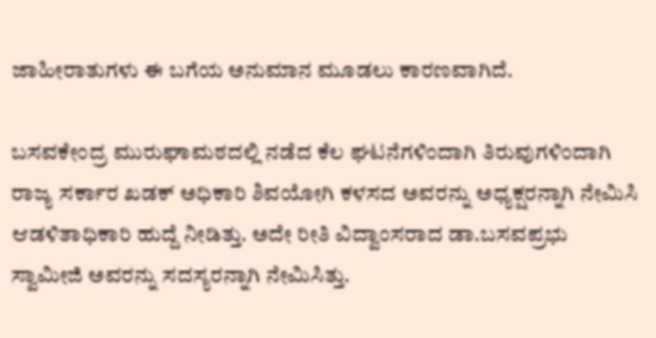ಜಾಹೀರಾತುಗಳು ಈ ಬಗೆಯ ಅನುಮಾನ ಮೂಡಲು ಕಾರಣವಾಗಿದೆ.

ಬಸವಕೇಂದ್ರ ಮುರುಘಾಮಠದಲ್ಲಿ ನಡೆದ ಕೆಲ ಘಟನೆಗಳಿಂದಾಗಿ ತಿರುವುಗಳಿಂದಾಗಿ ರಾಜ್ಯ ಸರ್ಕಾರ ಖಡಕ್ ಅಧಿಕಾರಿ ಶಿವಯೋಗಿ ಕಳಸದ ಅವರನ್ನು ಅಧ್ಯಕ್ಷರನ್ನಾಗಿ ನೇಮಿಸಿ ಆಡಳಿತಾಧಿಕಾರಿ ಹುದ್ದೆ ನೀಡಿತ್ತು. ಅದೇ ರೀತಿ ವಿದ್ವಾಂಸರಾದ ಡಾ.ಬಸವಪ್ರಭು ಸ್ವಾಮೀಜಿ ಅವರನ್ನು ಸದಸ್ಯರನ್ನಾಗಿ ನೇಮಿಸಿತ್ತು.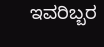ಇವರಿಬ್ಬರ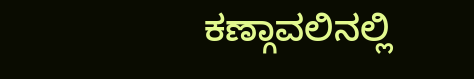ಕಣ್ಗಾವಲಿನಲ್ಲಿ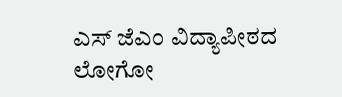ಎಸ್ ಜೆಎಂ ವಿದ್ಯಾಪೀಠದ ಲೋಗೋ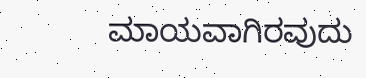ಮಾಯವಾಗಿರವುದು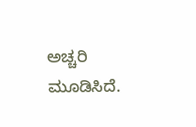ಅಚ್ಚರಿ ಮೂಡಿಸಿದೆ.